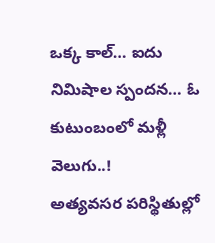ఒక్క కాల్… ఐదు నిమిషాల స్పందన… ఓ కుటుంబంలో మళ్లీ వెలుగు..!
అత్యవసర పరిస్థితుల్లో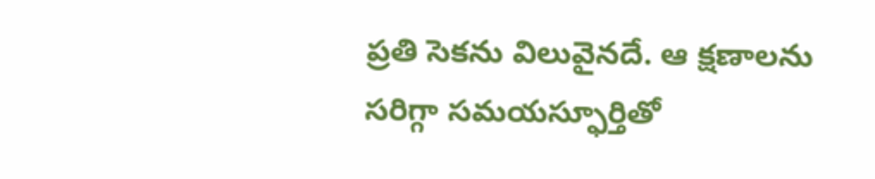ప్రతి సెకను విలువైనదే. ఆ క్షణాలను సరిగ్గా సమయస్ఫూర్తితో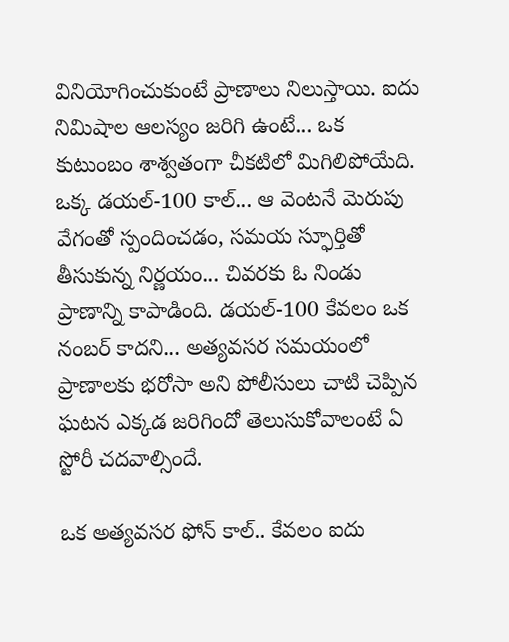వినియోగించుకుంటే ప్రాణాలు నిలుస్తాయి. ఐదు నిమిషాల ఆలస్యం జరిగి ఉంటే... ఒక కుటుంబం శాశ్వతంగా చీకటిలో మిగిలిపోయేది. ఒక్క డయల్-100 కాల్... ఆ వెంటనే మెరుపు వేగంతో స్పందించడం, సమయ స్ఫూర్తితో తీసుకున్న నిర్ణయం... చివరకు ఓ నిండు ప్రాణాన్ని కాపాడింది. డయల్-100 కేవలం ఒక నంబర్ కాదని... అత్యవసర సమయంలో ప్రాణాలకు భరోసా అని పోలీసులు చాటి చెప్పిన ఘటన ఎక్కడ జరిగిందో తెలుసుకోవాలంటే ఏ స్టోరీ చదవాల్సిందే.

ఒక అత్యవసర ఫోన్ కాల్.. కేవలం ఐదు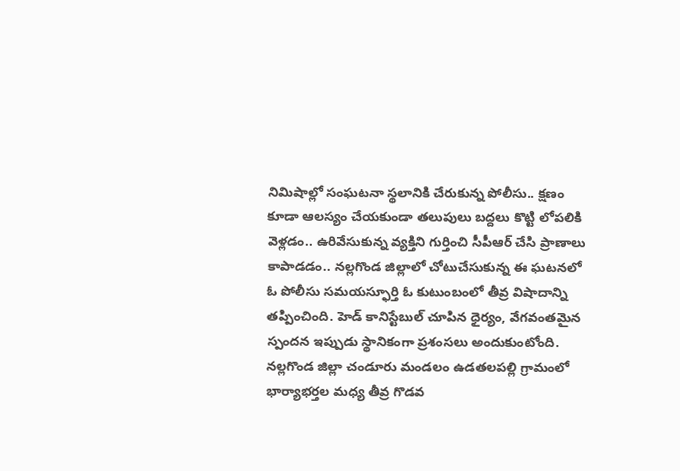నిమిషాల్లో సంఘటనా స్థలానికి చేరుకున్న పోలీసు.. క్షణం కూడా ఆలస్యం చేయకుండా తలుపులు బద్దలు కొట్టి లోపలికి వెళ్లడం.. ఉరివేసుకున్న వ్యక్తిని గుర్తించి సీపీఆర్ చేసి ప్రాణాలు కాపాడడం.. నల్లగొండ జిల్లాలో చోటుచేసుకున్న ఈ ఘటనలో ఓ పోలీసు సమయస్ఫూర్తి ఓ కుటుంబంలో తీవ్ర విషాదాన్ని తప్పించింది. హెడ్ కానిస్టేబుల్ చూపిన ధైర్యం, వేగవంతమైన స్పందన ఇప్పుడు స్థానికంగా ప్రశంసలు అందుకుంటోంది.
నల్లగొండ జిల్లా చండూరు మండలం ఉడతలపల్లి గ్రామంలో భార్యాభర్తల మధ్య తీవ్ర గొడవ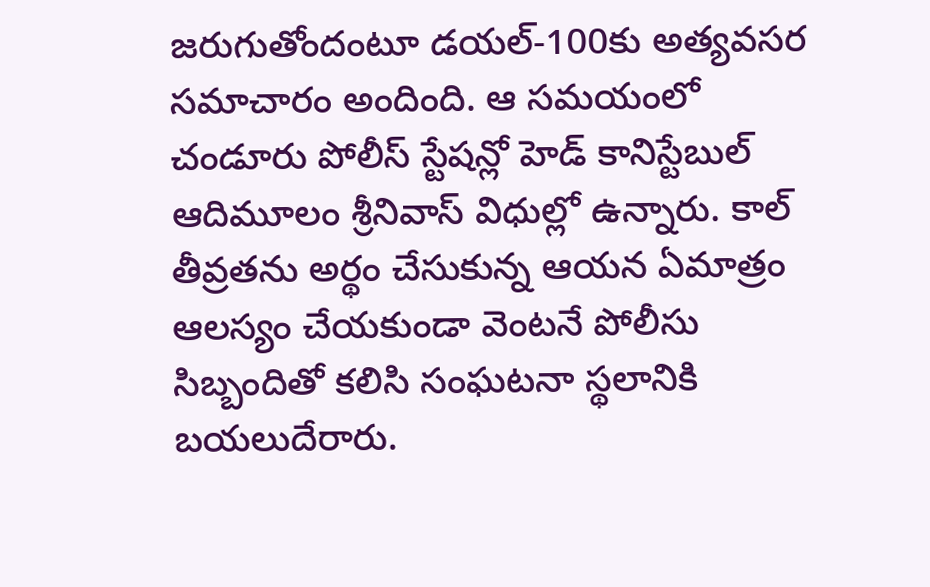జరుగుతోందంటూ డయల్-100కు అత్యవసర సమాచారం అందింది. ఆ సమయంలో చండూరు పోలీస్ స్టేషన్లో హెడ్ కానిస్టేబుల్ ఆదిమూలం శ్రీనివాస్ విధుల్లో ఉన్నారు. కాల్ తీవ్రతను అర్థం చేసుకున్న ఆయన ఏమాత్రం ఆలస్యం చేయకుండా వెంటనే పోలీసు సిబ్బందితో కలిసి సంఘటనా స్థలానికి బయలుదేరారు.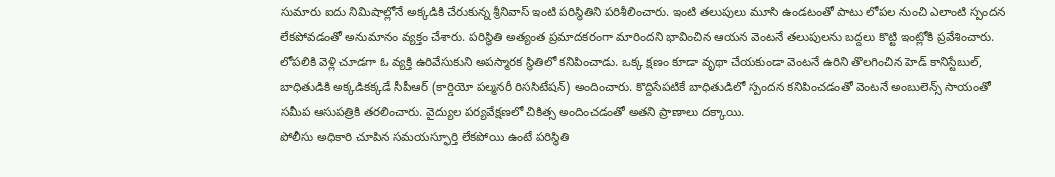సుమారు ఐదు నిమిషాల్లోనే అక్కడికి చేరుకున్న శ్రీనివాస్ ఇంటి పరిస్థితిని పరిశీలించారు. ఇంటి తలుపులు మూసి ఉండటంతో పాటు లోపల నుంచి ఎలాంటి స్పందన లేకపోవడంతో అనుమానం వ్యక్తం చేశారు. పరిస్థితి అత్యంత ప్రమాదకరంగా మారిందని భావించిన ఆయన వెంటనే తలుపులను బద్దలు కొట్టి ఇంట్లోకి ప్రవేశించారు.
లోపలికి వెళ్లి చూడగా ఓ వ్యక్తి ఉరివేసుకుని అపస్మారక స్థితిలో కనిపించాడు. ఒక్క క్షణం కూడా వృథా చేయకుండా వెంటనే ఉరిని తొలగించిన హెడ్ కానిస్టేబుల్, బాధితుడికి అక్కడికక్కడే సీపీఆర్ (కార్డియో పల్మనరీ రిససిటేషన్) అందించారు. కొద్దిసేపటికే బాధితుడిలో స్పందన కనిపించడంతో వెంటనే అంబులెన్స్ సాయంతో సమీప ఆసుపత్రికి తరలించారు. వైద్యుల పర్యవేక్షణలో చికిత్స అందించడంతో అతని ప్రాణాలు దక్కాయి.
పోలీసు అధికారి చూపిన సమయస్ఫూర్తి లేకపోయి ఉంటే పరిస్థితి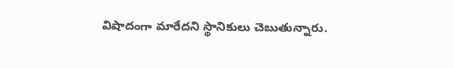విషాదంగా మారేదని స్థానికులు చెబుతున్నారు.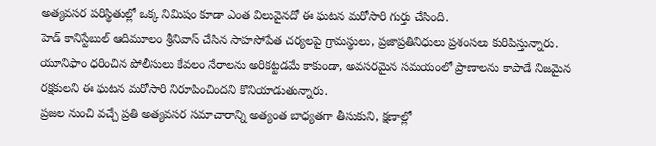అత్యవసర పరిస్థితుల్లో ఒక్క నిమిషం కూడా ఎంత విలువైనదో ఈ ఘటన మరోసారి గుర్తు చేసింది.
హెడ్ కానిస్టేబుల్ ఆదిమూలం శ్రీనివాస్ చేసిన సాహసోపేత చర్యలపై గ్రామస్థులు, ప్రజాప్రతినిధులు ప్రశంసలు కురిపిస్తున్నారు. యూనిఫాం ధరించిన పోలీసులు కేవలం నేరాలను అరికట్టడమే కాకుండా, అవసరమైన సమయంలో ప్రాణాలను కాపాడే నిజమైన రక్షకులని ఈ ఘటన మరోసారి నిరూపించిందని కొనియాడుతున్నారు.
ప్రజల నుంచి వచ్చే ప్రతి అత్యవసర సమాచారాన్ని అత్యంత బాధ్యతగా తీసుకుని, క్షణాల్లో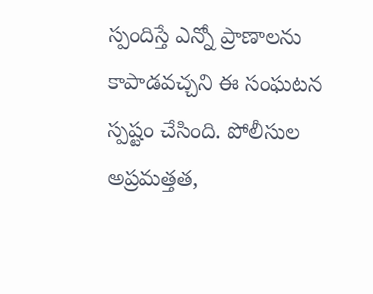స్పందిస్తే ఎన్నో ప్రాణాలను కాపాడవచ్చని ఈ సంఘటన స్పష్టం చేసింది. పోలీసుల అప్రమత్తత,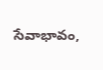సేవాభావం,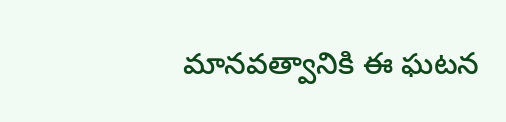మానవత్వానికి ఈ ఘటన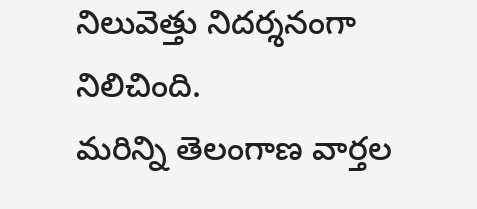నిలువెత్తు నిదర్శనంగా నిలిచింది.
మరిన్ని తెలంగాణ వార్తల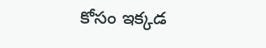కోసం ఇక్కడ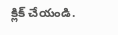క్లిక్ చేయండి.